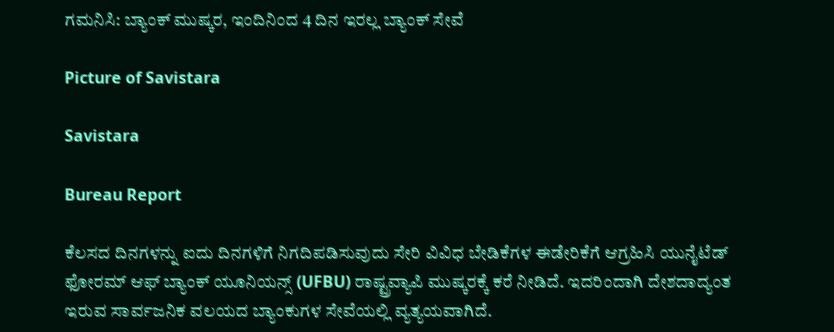ಗಮನಿಸಿ: ಬ್ಯಾಂಕ್‌ ಮುಷ್ಕರ, ಇಂದಿನಿಂದ 4 ದಿನ ಇರಲ್ಲ ಬ್ಯಾಂಕ್ ಸೇವೆ

Picture of Savistara

Savistara

Bureau Report

ಕೆಲಸದ ದಿನಗಳನ್ನು ಐದು ದಿನಗಳಿಗೆ ನಿಗದಿಪಡಿಸುವುದು ಸೇರಿ ವಿವಿಧ ಬೇಡಿಕೆಗಳ ಈಡೇರಿಕೆಗೆ ಆಗ್ರಹಿಸಿ ಯುನೈಟೆಡ್ ಫೋರಮ್ ಆಫ್‌ ಬ್ಯಾಂಕ್‌ ಯೂನಿಯನ್ಸ್ (UFBU) ರಾಷ್ಟ್ರವ್ಯಾಪಿ ಮುಷ್ಕರಕ್ಕೆ ಕರೆ ನೀಡಿದೆ. ಇದರಿಂದಾಗಿ ದೇಶದಾದ್ಯಂತ ಇರುವ ಸಾರ್ವಜನಿಕ ವಲಯದ ಬ್ಯಾಂಕುಗಳ ಸೇವೆಯಲ್ಲಿ ವ್ಯತ್ಯಯವಾಗಿದೆ.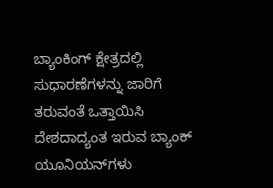ಬ್ಯಾಂಕಿಂಗ್‌ ಕ್ಷೇತ್ರದಲ್ಲಿ ಸುಧಾರಣೆಗಳನ್ನು ಜಾರಿಗೆ ತರುವಂತೆ ಒತ್ತಾಯಿಸಿ ದೇಶದಾದ್ಯಂತ ಇರುವ ಬ್ಯಾಂಕ್ ಯೂನಿಯನ್‌ಗಳು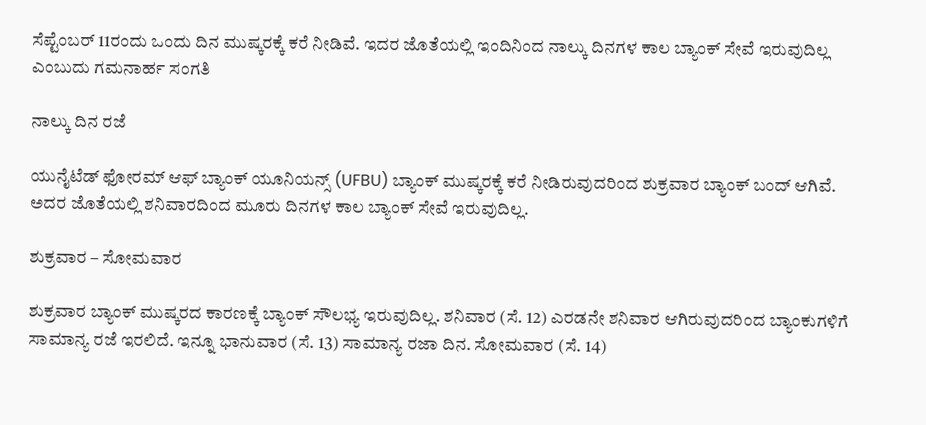ಸೆಪ್ಟೆಂಬರ್ 11ರಂದು ಒಂದು ದಿನ ಮುಷ್ಕರಕ್ಕೆ ಕರೆ ನೀಡಿವೆ. ಇದರ ಜೊತೆಯಲ್ಲಿ ಇಂದಿನಿಂದ ನಾಲ್ಕು ದಿನಗಳ ಕಾಲ ಬ್ಯಾಂಕ್ ಸೇವೆ ಇರುವುದಿಲ್ಲ ಎಂಬುದು ಗಮನಾರ್ಹ ಸಂಗತಿ

ನಾಲ್ಕು ದಿನ ರಜೆ

ಯುನೈಟೆಡ್ ಫೋರಮ್ ಆಫ್ ಬ್ಯಾಂಕ್ ಯೂನಿಯನ್ಸ್‌ (UFBU) ಬ್ಯಾಂಕ್‌ ಮುಷ್ಕರಕ್ಕೆ ಕರೆ ನೀಡಿರುವುದರಿಂದ ಶುಕ್ರವಾರ ಬ್ಯಾಂಕ್‌ ಬಂದ್‌ ಆಗಿವೆ. ಅದರ ಜೊತೆಯಲ್ಲಿ ಶನಿವಾರದಿಂದ ಮೂರು ದಿನಗಳ ಕಾಲ ಬ್ಯಾಂಕ್ ಸೇವೆ ಇರುವುದಿಲ್ಲ.

ಶುಕ್ರವಾರ – ಸೋಮವಾರ

ಶುಕ್ರವಾರ ಬ್ಯಾಂಕ್‌ ಮುಷ್ಕರದ ಕಾರಣಕ್ಕೆ ಬ್ಯಾಂಕ್ ಸೌಲಭ್ಯ ಇರುವುದಿಲ್ಲ. ಶನಿವಾರ (ಸೆ. 12) ಎರಡನೇ ಶನಿವಾರ ಆಗಿರುವುದರಿಂದ ಬ್ಯಾಂಕುಗಳಿಗೆ ಸಾಮಾನ್ಯ ರಜೆ ಇರಲಿದೆ. ಇನ್ನೂ ಭಾನುವಾರ (ಸೆ. 13) ಸಾಮಾನ್ಯ ರಜಾ ದಿನ. ಸೋಮವಾರ (ಸೆ. 14)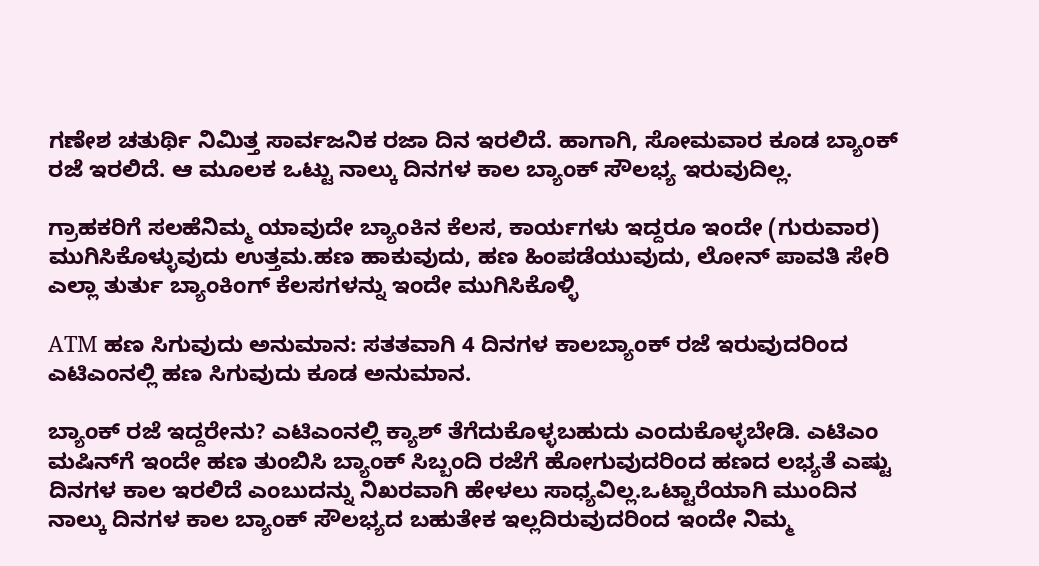ಗಣೇಶ ಚತುರ್ಥಿ ನಿಮಿತ್ತ ಸಾರ್ವಜನಿಕ ರಜಾ ದಿನ ಇರಲಿದೆ. ಹಾಗಾಗಿ, ಸೋಮವಾರ ಕೂಡ ಬ್ಯಾಂಕ್ ರಜೆ ಇರಲಿದೆ. ಆ ಮೂಲಕ ಒಟ್ಟು ನಾಲ್ಕು ದಿನಗಳ ಕಾಲ ಬ್ಯಾಂಕ್ ಸೌಲಭ್ಯ ಇರುವುದಿಲ್ಲ.

ಗ್ರಾಹಕರಿಗೆ ಸಲಹೆನಿಮ್ಮ ಯಾವುದೇ ಬ್ಯಾಂಕಿನ ಕೆಲಸ, ಕಾರ್ಯಗಳು ಇದ್ದರೂ ಇಂದೇ (ಗುರುವಾರ) ಮುಗಿಸಿಕೊಳ್ಳುವುದು ಉತ್ತಮ.ಹಣ ಹಾಕುವುದು, ಹಣ ಹಿಂಪಡೆಯುವುದು, ಲೋನ್ ಪಾವತಿ ಸೇರಿ ಎಲ್ಲಾ ತುರ್ತು ಬ್ಯಾಂಕಿಂಗ್ ಕೆಲಸಗಳನ್ನು ಇಂದೇ ಮುಗಿಸಿಕೊಳ್ಳಿ

ATM ಹಣ ಸಿಗುವುದು ಅನುಮಾನ: ಸತತವಾಗಿ 4 ದಿನಗಳ ಕಾಲಬ್ಯಾಂಕ್ ರಜೆ ಇರುವುದರಿಂದ ಎಟಿಎಂನಲ್ಲಿ ಹಣ ಸಿಗುವುದು ಕೂಡ ಅನುಮಾನ.

ಬ್ಯಾಂಕ್ ರಜೆ ಇದ್ದರೇನು? ಎಟಿಎಂನಲ್ಲಿ ಕ್ಯಾಶ್ ತೆಗೆದುಕೊಳ್ಳಬಹುದು ಎಂದುಕೊಳ್ಳಬೇಡಿ. ಎಟಿಎಂ ಮಷಿನ್‌ಗೆ ಇಂದೇ ಹಣ ತುಂಬಿಸಿ ಬ್ಯಾಂಕ್‌ ಸಿಬ್ಬಂದಿ ರಜೆಗೆ ಹೋಗುವುದರಿಂದ ಹಣದ ಲಭ್ಯತೆ ಎಷ್ಟು ದಿನಗಳ ಕಾಲ ಇರಲಿದೆ ಎಂಬುದನ್ನು ನಿಖರವಾಗಿ ಹೇಳಲು ಸಾಧ್ಯವಿಲ್ಲ.ಒಟ್ಟಾರೆಯಾಗಿ ಮುಂದಿನ ನಾಲ್ಕು ದಿನಗಳ ಕಾಲ ಬ್ಯಾಂಕ್‌ ಸೌಲಭ್ಯದ ಬಹುತೇಕ ಇಲ್ಲದಿರುವುದರಿಂದ ಇಂದೇ ನಿಮ್ಮ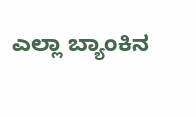ಎಲ್ಲಾ ಬ್ಯಾಂಕಿನ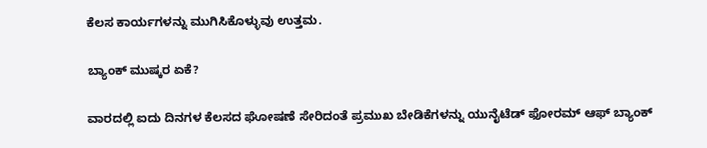ಕೆಲಸ ಕಾರ್ಯಗಳನ್ನು ಮುಗಿಸಿಕೊಳ್ಳುವು ಉತ್ತಮ.

ಬ್ಯಾಂಕ್ ಮುಷ್ಕರ ಏಕೆ?

ವಾರದಲ್ಲಿ ಐದು ದಿನಗಳ ಕೆಲಸದ ಘೋಷಣೆ ಸೇರಿದಂತೆ ಪ್ರಮುಖ ಬೇಡಿಕೆಗಳನ್ನು ಯುನೈಟೆಡ್ ಫೋರಮ್ ಆಫ್ ಬ್ಯಾಂಕ್‌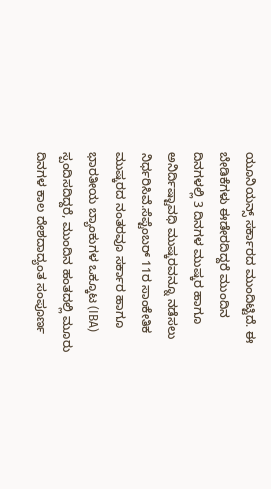ಯೂನಿಯನ್ಸ್‌ ಸರ್ಕಾರದ ಮುಂದಿಟ್ಟಿದೆ. ಈ ಬೇಡಿಕೆಗಳು ಈಡೇರದಿದ್ದರೆ ಮುಂದಿನ ದಿನಗಳಲ್ಲಿ 3 ದಿನಗಳ ಮುಷ್ಕರ ಹಾಗೂ ಅನಿರ್ದಿಷ್ಟಾವಧಿ ಮುಷ್ಕರವನ್ನೂ ನಡೆಸಲು ನಿರ್ಧರಿಸಿವೆ.ಸೆಪ್ಟೆಂಬರ್ 11ರ ಸಾಂಕೇತಿಕ ಮುಷ್ಕರದ ನಂತರವೂ ಸರ್ಕಾರ ಹಾಗೂ ಭಾರತೀಯ ಬ್ಯಾಂಕುಗಳ ಒಕ್ಕೂಟ (IBA) ಸ್ಪಂದಿಸದಿದ್ದರೆ, ಮುಂದಿನ ಹಂತದಲ್ಲಿ ಮೂರು ದಿನಗಳ ಕಾಲ ದೇಶದಾದ್ಯಂತ ಸಂಪೂರ್ಣ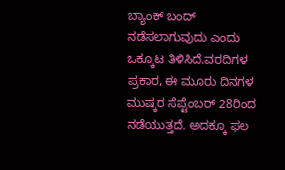ಬ್ಯಾಂಕ್ ಬಂದ್‌ ನಡೆಸಲಾಗುವುದು ಎಂದು ಒಕ್ಕೂಟ ತಿಳಿಸಿದೆ.ವರದಿಗಳ ಪ್ರಕಾರ, ಈ ಮೂರು ದಿನಗಳ ಮುಷ್ಕರ ಸೆಪ್ಟೆಂಬ‌ರ್ 28ರಿಂದ ನಡೆಯುತ್ತದೆ. ಅದಕ್ಕೂ ಫಲ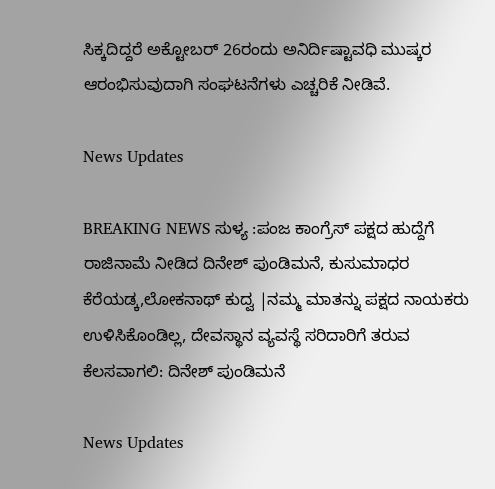ಸಿಕ್ಕದಿದ್ದರೆ ಅಕ್ಟೋಬ‌ರ್ 26ರಂದು ಅನಿರ್ದಿಷ್ಟಾವಧಿ ಮುಷ್ಕರ ಆರಂಭಿಸುವುದಾಗಿ ಸಂಘಟನೆಗಳು ಎಚ್ಚರಿಕೆ ನೀಡಿವೆ.

News Updates

BREAKING NEWS ಸುಳ್ಯ :ಪಂಜ ಕಾಂಗ್ರೆಸ್ ಪಕ್ಷದ ಹುದ್ದೆಗೆ ರಾಜಿನಾಮೆ ನೀಡಿದ ದಿನೇಶ್ ಪುಂಡಿಮನೆ, ಕುಸುಮಾಧರ ಕೆರೆಯಡ್ಕ,ಲೋಕನಾಥ್ ಕುದ್ವ |ನಮ್ಮ ಮಾತನ್ನು ಪಕ್ಷದ ನಾಯಕರು ಉಳಿಸಿಕೊಂಡಿಲ್ಲ, ದೇವಸ್ಥಾನ ವ್ಯವಸ್ಥೆ ಸರಿದಾರಿಗೆ ತರುವ ಕೆಲಸವಾಗಲಿ: ದಿನೇಶ್ ಪುಂಡಿಮನೆ

News Updates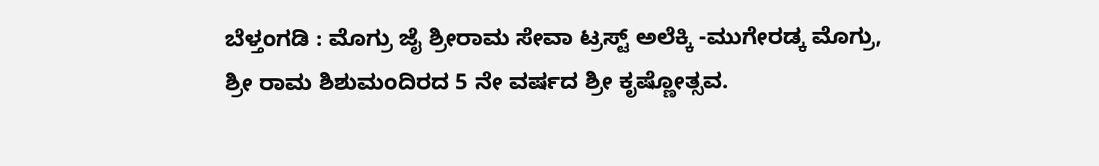ಬೆಳ್ತಂಗಡಿ : ಮೊಗ್ರು ಜೈ ಶ್ರೀರಾಮ ಸೇವಾ ಟ್ರಸ್ಟ್ ಅಲೆಕ್ಕಿ -ಮುಗೇರಡ್ಕ ಮೊಗ್ರು, ಶ್ರೀ ರಾಮ ಶಿಶುಮಂದಿರದ 5 ನೇ ವರ್ಷದ ಶ್ರೀ ಕೃಷ್ಣೋತ್ಸವ.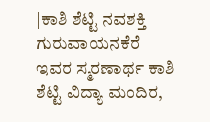|ಕಾಶಿ ಶೆಟ್ಟಿ ನವಶಕ್ತಿ ಗುರುವಾಯನಕೆರೆ ಇವರ ಸ್ಮರಣಾರ್ಥ ಕಾಶಿ ಶೆಟ್ಟಿ ವಿದ್ಯಾ ಮಂದಿರ,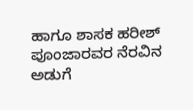ಹಾಗೂ ಶಾಸಕ ಹರೀಶ್ ಪೂಂಜಾರವರ ನೆರವಿನ ಅಡುಗೆ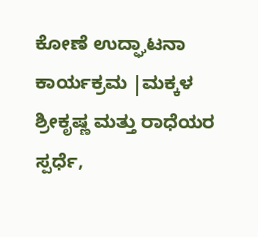ಕೋಣೆ ಉದ್ಘಾಟನಾ ಕಾರ್ಯಕ್ರಮ |ಮಕ್ಕಳ ಶ್ರೀಕೃಷ್ಣ ಮತ್ತು ರಾಧೆಯರ ಸ್ಪರ್ಧೆ,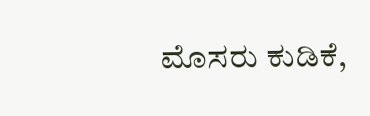ಮೊಸರು ಕುಡಿಕೆ,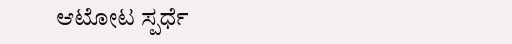ಆಟೋಟ ಸ್ಪರ್ಧೆ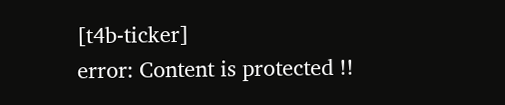[t4b-ticker]
error: Content is protected !!